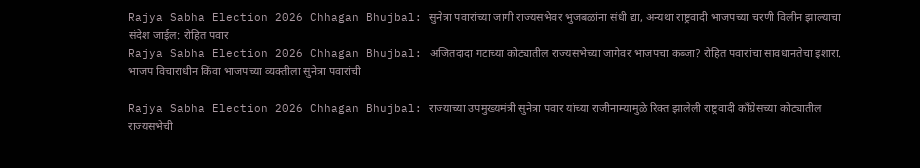Rajya Sabha Election 2026 Chhagan Bhujbal: सुनेत्रा पवारांच्या जागी राज्यसभेवर भुजबळांना संधी द्या, अन्यथा राष्ट्रवादी भाजपच्या चरणी विलीन झाल्याचा संदेश जाईल: रोहित पवार
Rajya Sabha Election 2026 Chhagan Bhujbal: अजितदादा गटाच्या कोट्यातील राज्यसभेच्या जागेवर भाजपचा कब्जा? रोहित पवारांचा सावधानतेचा इशारा. भाजप विचाराधीन किंवा भाजपच्या व्यक्तीला सुनेत्रा पवारांची

Rajya Sabha Election 2026 Chhagan Bhujbal: राज्याच्या उपमुख्यमंत्री सुनेत्रा पवार यांच्या राजीनाम्यामुळे रिक्त झालेली राष्ट्रवादी काँग्रेसच्या कोट्यातील राज्यसभेची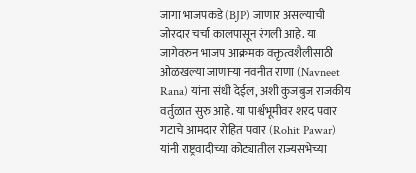जागा भाजपकडे (BJP) जाणार असल्याची जोरदार चर्चा कालपासून रंगली आहे. या जागेवरुन भाजप आक्रमक वक्तृत्वशैलीसाठी ओळखल्या जाणाऱ्या नवनीत राणा (Navneet Rana) यांना संधी देईल, अशी कुजबुज राजकीय वर्तुळात सुरु आहे. या पार्श्वभूमीवर शरद पवार गटाचे आमदार रोहित पवार (Rohit Pawar) यांनी राष्ट्रवादीच्या कोट्यातील राज्यसभेच्या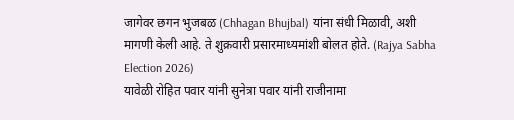जागेवर छगन भुजबळ (Chhagan Bhujbal) यांना संधी मिळावी, अशी मागणी केली आहे. ते शुक्रवारी प्रसारमाध्यमांशी बोलत होते. (Rajya Sabha Election 2026)
यावेळी रोहित पवार यांनी सुनेत्रा पवार यांनी राजीनामा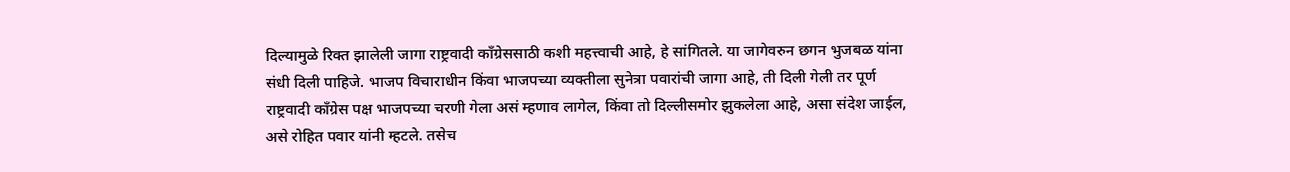दिल्यामुळे रिक्त झालेली जागा राष्ट्रवादी काँग्रेससाठी कशी महत्त्वाची आहे, हे सांगितले. या जागेवरुन छगन भुजबळ यांना संधी दिली पाहिजे. भाजप विचाराधीन किंवा भाजपच्या व्यक्तीला सुनेत्रा पवारांची जागा आहे, ती दिली गेली तर पूर्ण राष्ट्रवादी काँग्रेस पक्ष भाजपच्या चरणी गेला असं म्हणाव लागेल, किंवा तो दिल्लीसमोर झुकलेला आहे, असा संदेश जाईल, असे रोहित पवार यांनी म्हटले. तसेच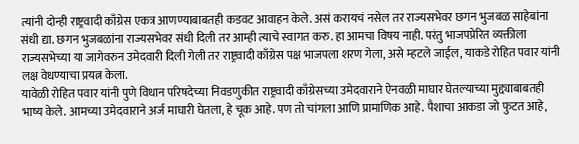त्यांनी दोन्ही राष्ट्रवादी काँग्रेस एकत्र आणण्याबाबतही कडवट आवाहन केले. असं करायचं नसेल तर राज्यसभेवर छगन भुजबळ साहेबांना संधी द्या. छगन भुजबळांना राज्यसभेवर संधी दिली तर आम्ही त्याचे स्वागत करु. हा आमचा विषय नाही. परंतु भाजपप्रेरित व्यक्तीला राज्यसभेच्या या जागेवरुन उमेदवारी दिली गेली तर राष्ट्रवादी काँग्रेस पक्ष भाजपला शरण गेला, असे म्हटले जाईल, याकडे रोहित पवार यांनी लक्ष वेधण्याचा प्रयत्न केला.
यावेळी रोहित पवार यांनी पुणे विधान परिषदेच्या निवडणुकीत राष्ट्रवादी काँग्रेसच्या उमेदवाराने ऐनवळी माघार घेतल्याच्या मुद्द्याबाबतही भाष्य केले. आमच्या उमेदवाराने अर्ज माघारी घेतला, हे चूक आहे. पण तो चांगला आणि प्रामाणिक आहे. पैशाचा आकडा जो फुटत आहे,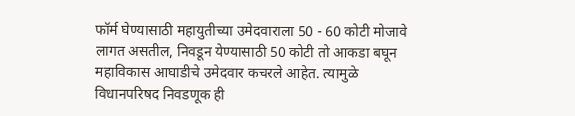फॉर्म घेण्यासाठी महायुतीच्या उमेदवाराला 50 - 60 कोटी मोजावे लागत असतील, निवडून येण्यासाठी 50 कोटी तो आकडा बघून महाविकास आघाडीचे उमेदवार कचरले आहेत. त्यामुळे विधानपरिषद निवडणूक ही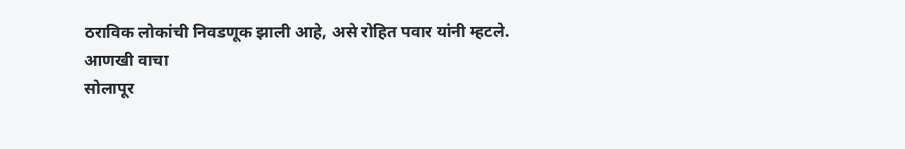ठराविक लोकांची निवडणूक झाली आहे, असे रोहित पवार यांनी म्हटले.
आणखी वाचा
सोलापूर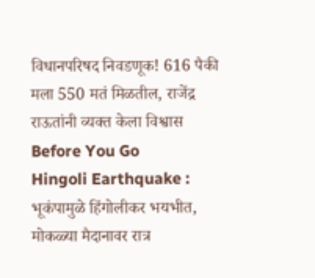विधानपरिषद निवडणूक! 616 पैकी मला 550 मतं मिळतील, राजेंद्र राऊतांनी व्यक्त केला विश्वास
Before You Go
Hingoli Earthquake : भूकंपामुळे हिंगोलीकर भयभीत, मोकळ्या मैदानावर रात्र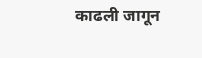काढली जागून